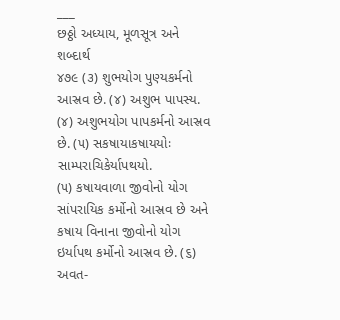___
છઠ્ઠો અધ્યાય, મૂળસૂત્ર અને શબ્દાર્થ
૪૭૯ (૩) શુભયોગ પુણ્યકર્મનો આસ્રવ છે. (૪) અશુભ પાપસ્ય.
(૪) અશુભયોગ પાપકર્મનો આસ્રવ છે. (૫) સકષાયાકષાયયોઃ સામ્પરાચિકેર્યાપથયો.
(૫) કષાયવાળા જીવોનો યોગ સાંપરાયિક કર્મોનો આસ્રવ છે અને કષાય વિનાના જીવોનો યોગ ઇર્યાપથ કર્મોનો આસ્રવ છે. (૬) અવત-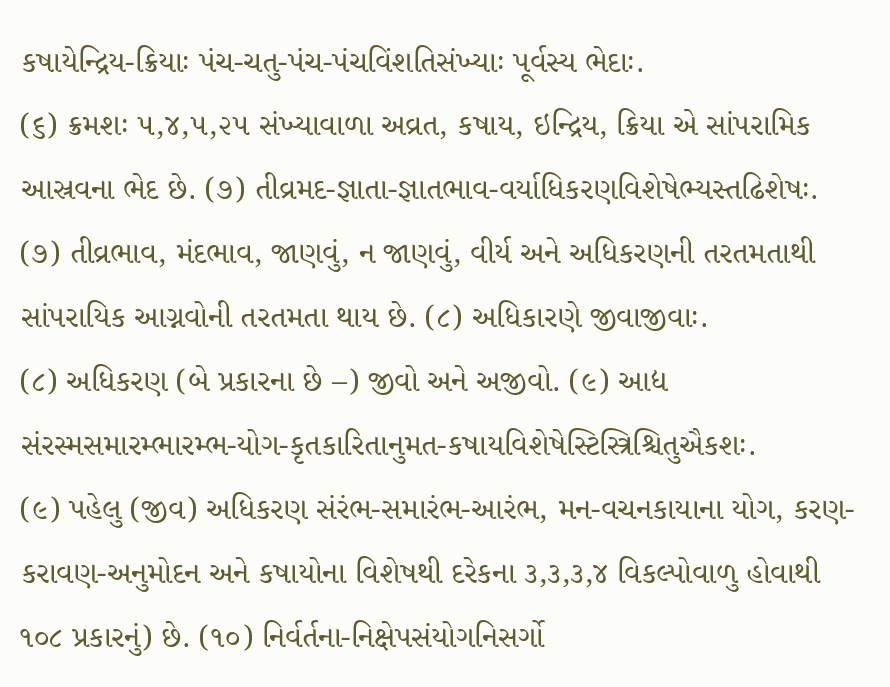કષાયેન્દ્રિય-ક્રિયાઃ પંચ-ચતુ-પંચ-પંચવિંશતિસંખ્યાઃ પૂર્વસ્ય ભેદાઃ.
(૬) ક્રમશઃ ૫,૪,૫,૨૫ સંખ્યાવાળા અવ્રત, કષાય, ઇન્દ્રિય, ક્રિયા એ સાંપરામિક આસ્રવના ભેદ છે. (૭) તીવ્રમદ-જ્ઞાતા-જ્ઞાતભાવ-વર્યાધિકરણવિશેષેભ્યસ્તઢિશેષઃ.
(૭) તીવ્રભાવ, મંદભાવ, જાણવું, ન જાણવું, વીર્ય અને અધિકરણની તરતમતાથી સાંપરાયિક આગ્નવોની તરતમતા થાય છે. (૮) અધિકારણે જીવાજીવાઃ.
(૮) અધિકરણ (બે પ્રકારના છે –) જીવો અને અજીવો. (૯) આદ્ય સંરસ્મસમારમ્ભારમ્ભ-યોગ-કૃતકારિતાનુમત-કષાયવિશેષેસ્ટિસ્ત્રિશ્ચિતુઐકશઃ.
(૯) પહેલુ (જીવ) અધિકરણ સંરંભ-સમારંભ-આરંભ, મન-વચનકાયાના યોગ, કરણ-કરાવણ-અનુમોદન અને કષાયોના વિશેષથી દરેકના ૩,૩,૩,૪ વિકલ્પોવાળુ હોવાથી ૧૦૮ પ્રકારનું) છે. (૧૦) નિર્વર્તના-નિક્ષેપસંયોગનિસર્ગો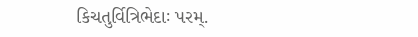કિચતુર્વિત્રિભેદાઃ પરમ્.